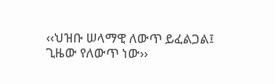‹‹ህዝቡ ሠላማዊ ለውጥ ይፈልጋል፤ ጊዜው የለውጥ ነው››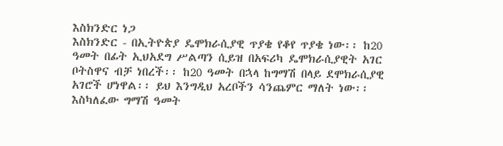እስክንድር ነጋ
እስክንድር - በኢትዮጵያ ዴሞክራሲያዊ ጥያቄ የቆየ ጥያቄ ነው፡፡ ከ20 ዓመት በፊት ኢህአደግ ሥልጣን ሲይዝ በአፍሪካ ዴሞክራሲያዊት አገር ቦትስዋና ብቻ ነበረች፡፡ ከ20 ዓመት በኋላ ከግማሽ በላይ ደሞክራሲያዊ አገሮች ሆነዋል፡፡ ይህ እንግዲህ አረቦችን ሳንጨምር ማለት ነው፡፡ እስካለፈው ግማሽ ዓመት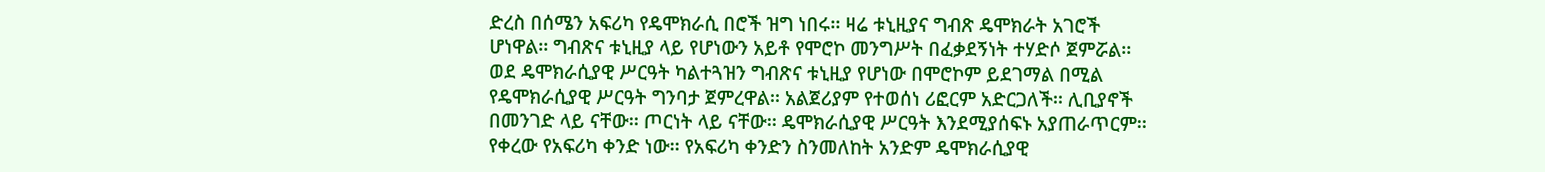ድረስ በሰሜን አፍሪካ የዴሞክራሲ በሮች ዝግ ነበሩ፡፡ ዛሬ ቱኒዚያና ግብጽ ዴሞክራት አገሮች ሆነዋል፡፡ ግብጽና ቱኒዚያ ላይ የሆነውን አይቶ የሞሮኮ መንግሥት በፈቃደኝነት ተሃድሶ ጀምሯል፡፡ ወደ ዴሞክራሲያዊ ሥርዓት ካልተጓዝን ግብጽና ቱኒዚያ የሆነው በሞሮኮም ይደገማል በሚል የዴሞክራሲያዊ ሥርዓት ግንባታ ጀምረዋል፡፡ አልጀሪያም የተወሰነ ሪፎርም አድርጋለች፡፡ ሊቢያኖች በመንገድ ላይ ናቸው፡፡ ጦርነት ላይ ናቸው፡፡ ዴሞክራሲያዊ ሥርዓት እንደሚያሰፍኑ አያጠራጥርም፡፡ የቀረው የአፍሪካ ቀንድ ነው፡፡ የአፍሪካ ቀንድን ስንመለከት አንድም ዴሞክራሲያዊ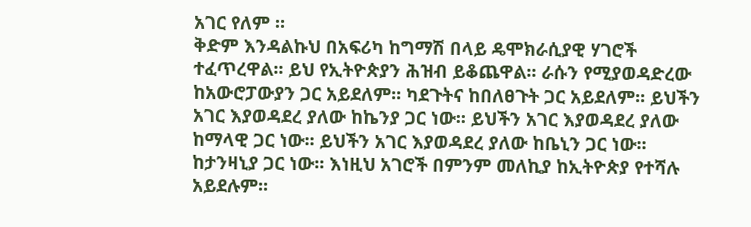አገር የለም ።
ቅድም እንዳልኩህ በአፍሪካ ከግማሽ በላይ ዴሞክራሲያዊ ሃገሮች ተፈጥረዋል፡፡ ይህ የኢትዮጵያን ሕዝብ ይቆጨዋል፡፡ ራሱን የሚያወዳድረው ከአውሮፓውያን ጋር አይደለም፡፡ ካደጉትና ከበለፀጉት ጋር አይደለም፡፡ ይህችን አገር እያወዳደረ ያለው ከኬንያ ጋር ነው፡፡ ይህችን አገር እያወዳደረ ያለው ከማላዊ ጋር ነው፡፡ ይህችን አገር እያወዳደረ ያለው ከቤኒን ጋር ነው፡፡ ከታንዛኒያ ጋር ነው፡፡ እነዚህ አገሮች በምንም መለኪያ ከኢትዮጵያ የተሻሉ አይደሉም፡፡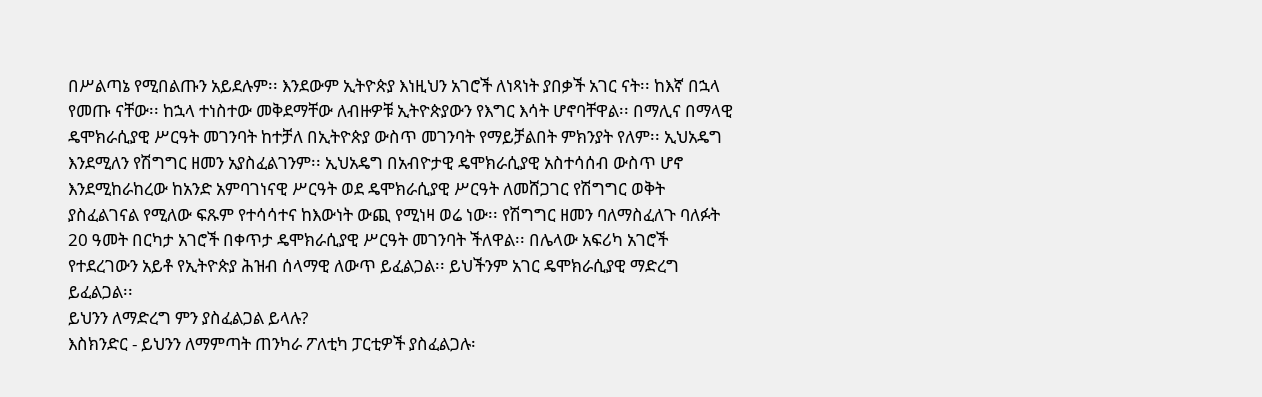በሥልጣኔ የሚበልጡን አይደሉም፡፡ እንደውም ኢትዮጵያ እነዚህን አገሮች ለነጻነት ያበቃች አገር ናት፡፡ ከእኛ በኋላ የመጡ ናቸው፡፡ ከኋላ ተነስተው መቅደማቸው ለብዙዎቹ ኢትዮጵያውን የእግር እሳት ሆኖባቸዋል፡፡ በማሊና በማላዊ ዴሞክራሲያዊ ሥርዓት መገንባት ከተቻለ በኢትዮጵያ ውስጥ መገንባት የማይቻልበት ምክንያት የለም፡፡ ኢህአዴግ እንደሚለን የሽግግር ዘመን አያስፈልገንም፡፡ ኢህአዴግ በአብዮታዊ ዴሞክራሲያዊ አስተሳሰብ ውስጥ ሆኖ እንደሚከራከረው ከአንድ አምባገነናዊ ሥርዓት ወደ ዴሞክራሲያዊ ሥርዓት ለመሸጋገር የሽግግር ወቅት ያስፈልገናል የሚለው ፍጹም የተሳሳተና ከእውነት ውጪ የሚነዛ ወሬ ነው፡፡ የሽግግር ዘመን ባለማስፈለጉ ባለፉት 20 ዓመት በርካታ አገሮች በቀጥታ ዴሞክራሲያዊ ሥርዓት መገንባት ችለዋል፡፡ በሌላው አፍሪካ አገሮች የተደረገውን አይቶ የኢትዮጵያ ሕዝብ ሰላማዊ ለውጥ ይፈልጋል፡፡ ይህችንም አገር ዴሞክራሲያዊ ማድረግ ይፈልጋል፡፡
ይህንን ለማድረግ ምን ያስፈልጋል ይላሉ?
እስክንድር - ይህንን ለማምጣት ጠንካራ ፖለቲካ ፓርቲዎች ያስፈልጋሉ፡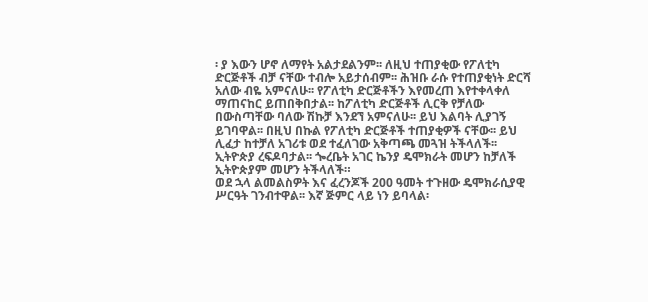፡ ያ እውን ሆኖ ለማየት አልታደልንም፡፡ ለዚህ ተጠያቂው የፖለቲካ ድርጅቶች ብቻ ናቸው ተብሎ አይታሰብም፡፡ ሕዝቡ ራሱ የተጠያቂነት ድርሻ አለው ብዬ አምናለሁ፡፡ የፖለቲካ ድርጅቶችን እየመረጠ እየተቀላቀለ ማጠናከር ይጠበቅበታል፡፡ ከፖለቲካ ድርጅቶች ሊርቅ የቻለው በውስጣቸው ባለው ሽኩቻ እንደኘ አምናለሁ፡፡ ይህ እልባት ሊያገኝ ይገባዋል፡፡ በዚህ በኩል የፖለቲካ ድርጅቶች ተጠያቂዎች ናቸው፡፡ ይህ ሊፈታ ከተቻለ አገሪቱ ወደ ተፈለገው አቅጣጫ መጓዝ ትችላለች፡፡ ኢትዮጵያ ረፍዶባታል፡፡ ጐረቤት አገር ኬንያ ዴሞክራት መሆን ከቻለች ኢትዮጵያም መሆን ትችላለች።
ወደ ኋላ ልመልስዎት እና ፈረንጆች 200 ዓመት ተጉዘው ዴሞክራሲያዊ ሥርዓት ገንብተዋል፡፡ እኛ ጅምር ላይ ነን ይባላል፡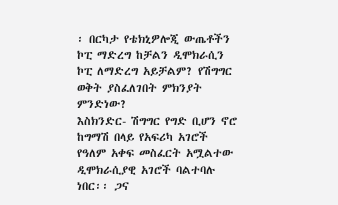፡ በርካታ የቴክኒዎሎጂ ውጤቶችን ኮፒ ማድረግ ከቻልን ዲሞክራሲን ኮፒ ለማድረግ አይቻልም? የሽግግር ወቅት ያስፈለገበት ምክንያት ምንድነው?
እስክንድር- ሽግግር የግድ ቢሆን ኖሮ ከግማሽ በላይ የአፍሪካ አገሮች የዓለም አቀፍ መስፈርት አሟልተው ዲሞክራሲያዊ አገሮች ባልተባሉ ነበር፡፡ ጋና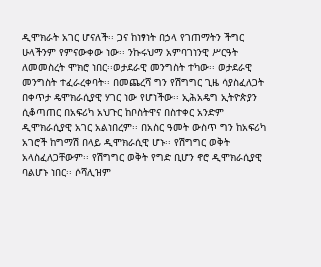ዲሞክራት አገር ሆናለች፡፡ ጋና ከነፃነት በኃላ የገጠማትን ችግር ሁላችንም የምናውቀው ነው፡፡ ንኩሩህማ አምባገነንዊ ሥርዓት ለመመስረት ሞክሮ ነበር፡፡ወታደራዊ መንግስት ተካው፡፡ ወታደራዊ መንግስት ተፈራረቀባት፡፡ በመጨረሻ ግን የሽግግር ጊዜ ሳያስፈለጋት በቀጥታ ዴሞክራሲያዊ ሃገር ነው የሆነችው፡፡ ኢሕአዴግ ኢትዮጵያን ሲቆጣጠር በአፍሪካ አህጉር ከቦስትዋና በስተቀር አንድም ዲሞክራሲያዊ አገር አልነበረም፡፡ በአስር ዓመት ውስጥ ግን ከአፍሪካ አገሮች ከግማሽ በላይ ዲሞክራሲዊ ሆኑ፡፡ የሽግግር ወቅት አላስፈለጋቸውም፡፡ የሽግግር ወቅት የግድ ቢሆን ኖሮ ዲሞክራሲያዊ ባልሆኑ ነበር፡፡ ሶሻሊዝም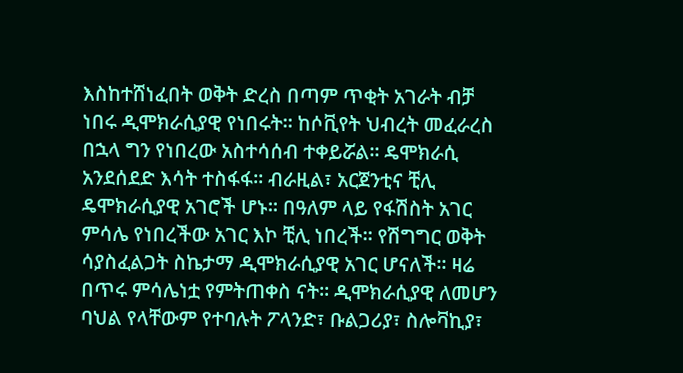እስከተሸነፈበት ወቅት ድረስ በጣም ጥቂት አገራት ብቻ ነበሩ ዲሞክራሲያዊ የነበሩት፡፡ ከሶቪየት ህብረት መፈራረስ በኋላ ግን የነበረው አስተሳሰብ ተቀይሯል፡፡ ዴሞክራሲ አንደሰደድ እሳት ተስፋፋ፡፡ ብራዚል፣ አርጀንቲና ቺሊ ዴሞክራሲያዊ አገሮች ሆኑ፡፡ በዓለም ላይ የፋሽስት አገር ምሳሌ የነበረችው አገር እኮ ቺሊ ነበረች፡፡ የሽግግር ወቅት ሳያስፈልጋት ስኬታማ ዲሞክራሲያዊ አገር ሆናለች፡፡ ዛሬ በጥሩ ምሳሌነቷ የምትጠቀስ ናት፡፡ ዲሞክራሲያዊ ለመሆን ባህል የላቸውም የተባሉት ፖላንድ፣ ቡልጋሪያ፣ ስሎቫኪያ፣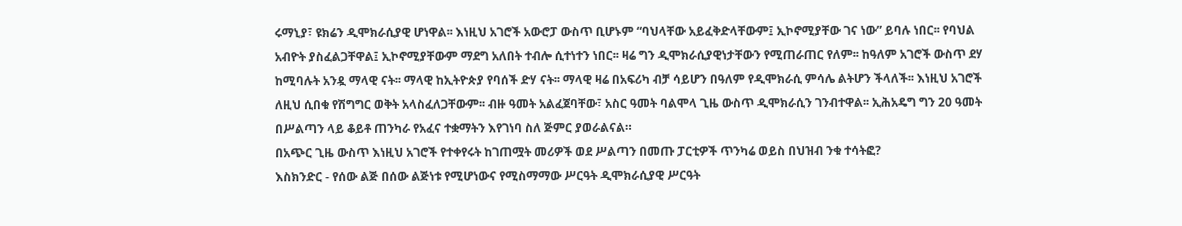ሩማኒያ፣ ዩክሬን ዲሞክራሲያዊ ሆነዋል፡፡ እነዚህ አገሮች አውሮፓ ውስጥ ቢሆኑም “ባህላቸው አይፈቅድላቸውም፤ ኢኮኖሚያቸው ገና ነው” ይባሉ ነበር፡፡ የባህል አብዮት ያስፈልጋቸዋል፤ ኢኮኖሚያቸውም ማደግ አለበት ተብሎ ሲተነተን ነበር፡፡ ዛሬ ግን ዲሞክራሲያዊነታቸውን የሚጠራጠር የለም፡፡ ከዓለም አገሮች ውስጥ ደሃ ከሚባሉት አንዷ ማላዊ ናት፡፡ ማላዊ ከኢትዮጵያ የባሰች ድሃ ናት፡፡ ማላዊ ዛሬ በአፍሪካ ብቻ ሳይሆን በዓለም የዲሞክራሲ ምሳሌ ልትሆን ችላለች፡፡ እነዚህ አገሮች ለዚህ ሲበቁ የሽግግር ወቅት አላስፈለጋቸውም፡፡ ብዙ ዓመት አልፈጀባቸው፣ አስር ዓመት ባልሞላ ጊዜ ውስጥ ዲሞክራሲን ገንብተዋል፡፡ ኢሕአዴግ ግን 20 ዓመት በሥልጣን ላይ ቆይቶ ጠንካራ የአፈና ተቋማትን እየገነባ ስለ ጅምር ያወራልናል።
በአጭር ጊዜ ውስጥ እነዚህ አገሮች የተቀየሩት ከገጠሟት መሪዎች ወደ ሥልጣን በመጡ ፓርቲዎች ጥንካሬ ወይስ በህዝብ ንቁ ተሳትፎ?
እስክንድር - የሰው ልጅ በሰው ልጅነቱ የሚሆነውና የሚስማማው ሥርዓት ዲሞክራሲያዊ ሥርዓት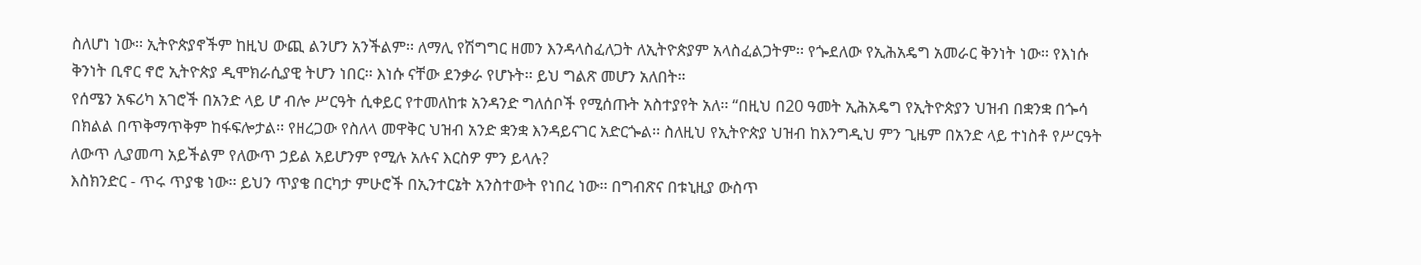ስለሆነ ነው፡፡ ኢትዮጵያኖችም ከዚህ ውጪ ልንሆን አንችልም፡፡ ለማሊ የሽግግር ዘመን እንዳላስፈለጋት ለኢትዮጵያም አላስፈልጋትም፡፡ የጐደለው የኢሕአዴግ አመራር ቅንነት ነው፡፡ የእነሱ ቅንነት ቢኖር ኖሮ ኢትዮጵያ ዲሞክራሲያዊ ትሆን ነበር፡፡ እነሱ ናቸው ደንቃራ የሆኑት፡፡ ይህ ግልጽ መሆን አለበት።
የሰሜን አፍሪካ አገሮች በአንድ ላይ ሆ ብሎ ሥርዓት ሲቀይር የተመለከቱ አንዳንድ ግለሰቦች የሚሰጡት አስተያየት አለ፡፡ “በዚህ በ20 ዓመት ኢሕአዴግ የኢትዮጵያን ህዝብ በቋንቋ በጐሳ በክልል በጥቅማጥቅም ከፋፍሎታል፡፡ የዘረጋው የስለላ መዋቅር ህዝብ አንድ ቋንቋ እንዳይናገር አድርጐል፡፡ ስለዚህ የኢትዮጵያ ህዝብ ከእንግዲህ ምን ጊዜም በአንድ ላይ ተነስቶ የሥርዓት ለውጥ ሊያመጣ አይችልም የለውጥ ኃይል አይሆንም የሚሉ አሉና እርስዎ ምን ይላሉ?
እስክንድር - ጥሩ ጥያቄ ነው፡፡ ይህን ጥያቄ በርካታ ምሁሮች በኢንተርኔት አንስተውት የነበረ ነው፡፡ በግብጽና በቱኒዚያ ውስጥ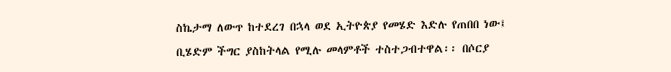ስኬታማ ለውጥ ከተደረገ በኋላ ወደ ኢትዮጵያ የመሄድ እድሉ የጠበበ ነው፤ ቢሄድም ችግር ያስከትላል የሚሉ መላምቶች ተስተጋብተዋል፡፡ በሶርያ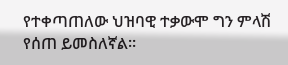የተቀጣጠለው ህዝባዊ ተቃውሞ ግን ምላሽ የሰጠ ይመስለኛል፡፡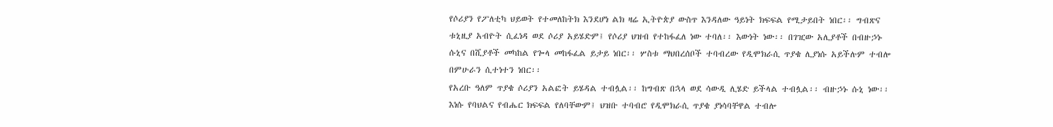የሶሪያን የፖለቲካ ህይወት የተመለከትክ እንደሆነ ልክ ዛሬ ኢትዮጵያ ውስጥ እንዳለው ዓይነት ክፍፍል የሚታይበት ነበር፡፡ ግብጽና ቱኒዚያ አብዮት ሲፈነዳ ወደ ሶሪያ አይሄድም፤ የሶሪያ ህዝብ የተከፋፈለ ነው ተባለ፡፡ እውነት ነው፡፡ በገዢው አሊያቶች በብዙኃኑ ሱኒና በሺያቶች መካከል የጐላ መከፋፈል ይታይ ነበር፡፡ ሦስቱ ማህበረሰቦች ተባብረው የዲሞክራሲ ጥያቄ ሊያነሱ አይችሉም ተብሎ በምሁራን ሲተነተን ነበር፡፡
የአረቡ ዓለም ጥያቄ ሶሪያን አልፎት ይሄዳል ተብሏል፡፡ ከግብጽ በኋላ ወደ ሳውዲ ሊሄድ ይችላል ተብሏል፡፡ ብዙኃኑ ሱኒ ነው፡፡ እነሱ የባህልና የብሔር ክፍፍል የለባቸውም፤ ህዝቡ ተባብሮ የዲሞክራሲ ጥያቄ ያነሳባቸዋል ተብሎ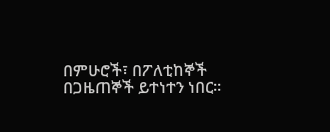በምሁሮች፣ በፖለቲከኞች በጋዜጠኞች ይተነተን ነበር፡፡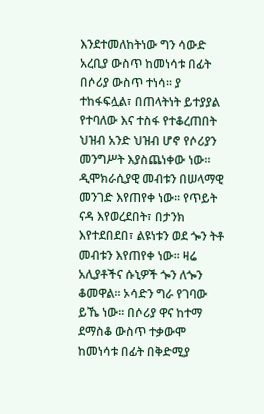እንደተመለከትነው ግን ሳውድ አረቢያ ውስጥ ከመነሳቱ በፊት በሶሪያ ውስጥ ተነሳ፡፡ ያ ተከፋፍሏል፣ በጠላትነት ይተያያል የተባለው እና ተስፋ የተቆረጠበት ህዝብ አንድ ህዝብ ሆኖ የሶሪያን መንግሥት እያስጨነቀው ነው፡፡ ዲሞክራሲያዊ መብቱን በሠላማዊ መንገድ እየጠየቀ ነው፡፡ የጥይት ናዳ እየወረደበት፣ በታንክ እየተደበደበ፣ ልዩነቱን ወደ ጐን ትቶ መብቱን እየጠየቀ ነው፡፡ ዛሬ አሊያቶችና ሱኒዎች ጐን ለጐን ቆመዋል፡፡ ኦሳድን ግራ የገባው ይኼ ነው፡፡ በሶሪያ ዋና ከተማ ደማስቆ ውስጥ ተቃውሞ ከመነሳቱ በፊት በቅድሚያ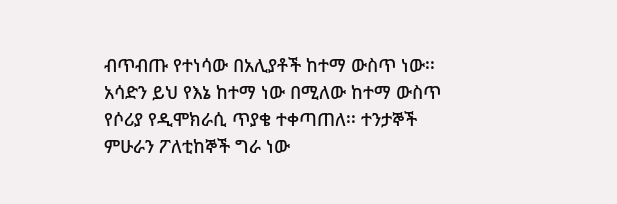ብጥብጡ የተነሳው በአሊያቶች ከተማ ውስጥ ነው፡፡ አሳድን ይህ የእኔ ከተማ ነው በሚለው ከተማ ውስጥ የሶሪያ የዲሞክራሲ ጥያቄ ተቀጣጠለ፡፡ ተንታኞች ምሁራን ፖለቲከኞች ግራ ነው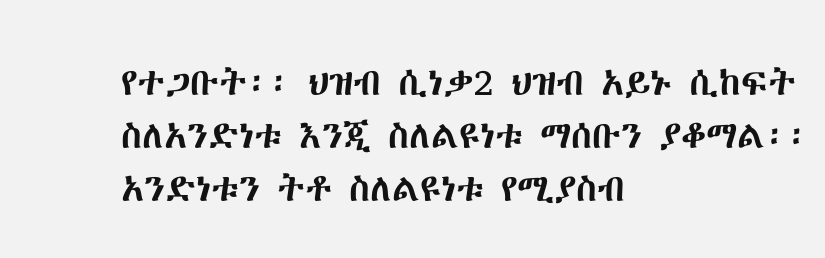የተጋቡት፡፡ ህዝብ ሲነቃ2 ህዝብ አይኑ ሲከፍት ስለአንድነቱ እንጂ ስለልዩነቱ ማሰቡን ያቆማል፡፡ አንድነቱን ትቶ ስለልዩነቱ የሚያስብ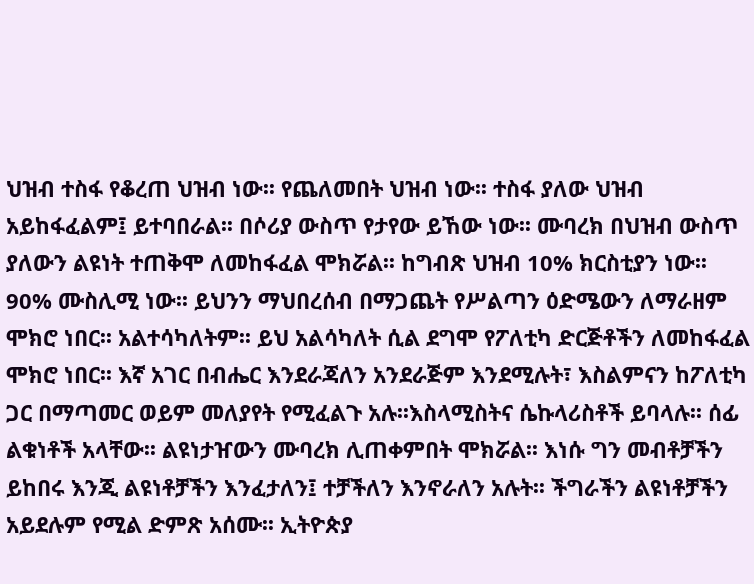ህዝብ ተስፋ የቆረጠ ህዝብ ነው፡፡ የጨለመበት ህዝብ ነው፡፡ ተስፋ ያለው ህዝብ አይከፋፈልም፤ ይተባበራል፡፡ በሶሪያ ውስጥ የታየው ይኸው ነው፡፡ ሙባረክ በህዝብ ውስጥ ያለውን ልዩነት ተጠቅሞ ለመከፋፈል ሞክሯል፡፡ ከግብጽ ህዝብ 10% ክርስቲያን ነው፡፡ 90% ሙስሊሚ ነው፡፡ ይህንን ማህበረሰብ በማጋጨት የሥልጣን ዕድሜውን ለማራዘም ሞክሮ ነበር፡፡ አልተሳካለትም፡፡ ይህ አልሳካለት ሲል ደግሞ የፖለቲካ ድርጅቶችን ለመከፋፈል ሞክሮ ነበር፡፡ እኛ አገር በብሔር እንደራጃለን አንደራጅም እንደሚሉት፣ እስልምናን ከፖለቲካ ጋር በማጣመር ወይም መለያየት የሚፈልጉ አሉ፡፡እስላሚስትና ሴኩላሪስቶች ይባላሉ፡፡ ሰፊ ልቁነቶች አላቸው፡፡ ልዩነታዠውን ሙባረክ ሊጠቀምበት ሞክሯል፡፡ እነሱ ግን መብቶቻችን ይከበሩ እንጂ ልዩነቶቻችን እንፈታለን፤ ተቻችለን እንኖራለን አሉት፡፡ ችግራችን ልዩነቶቻችን አይደሉም የሚል ድምጽ አሰሙ፡፡ ኢትዮጵያ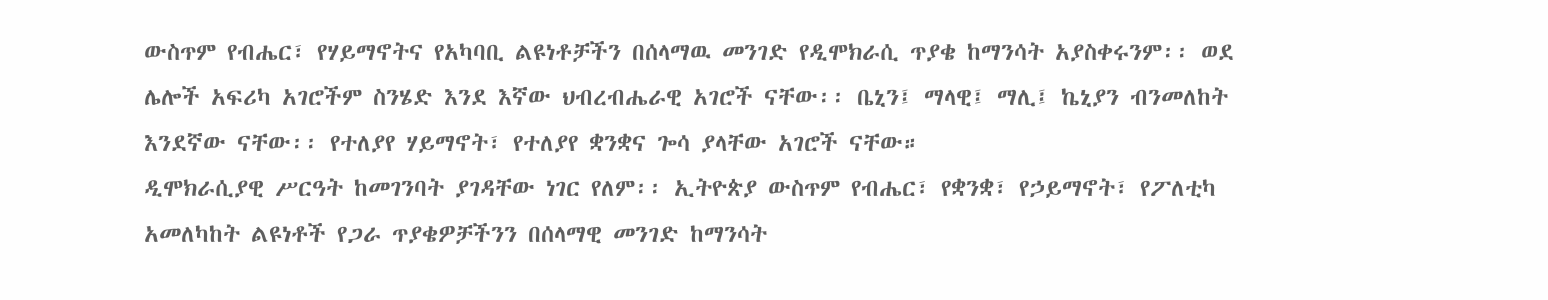ውስጥም የብሔር፣ የሃይማኖትና የአካባቢ ልዩነቶቻችን በሰላማዉ መንገድ የዲሞክራሲ ጥያቄ ከማንሳት አያስቀሩንም፡፡ ወደ ሌሎች አፍሪካ አገሮችም ስንሄድ እንደ እኛው ህብረብሔራዊ አገሮች ናቸው፡፡ ቤኒን፤ ማላዊ፤ ማሊ፤ ኬኒያን ብንመለከት እንደኛው ናቸው፡፡ የተለያየ ሃይማኖት፣ የተለያየ ቋንቋና ጐሳ ያላቸው አገሮች ናቸው።
ዲሞክራሲያዊ ሥርዓት ከመገንባት ያገዳቸው ነገር የለም፡፡ ኢትዮጵያ ውስጥም የብሔር፣ የቋንቋ፣ የኃይማኖት፣ የፖለቲካ አመለካከት ልዩነቶች የጋራ ጥያቄዎቻችንን በሰላማዊ መንገድ ከማንሳት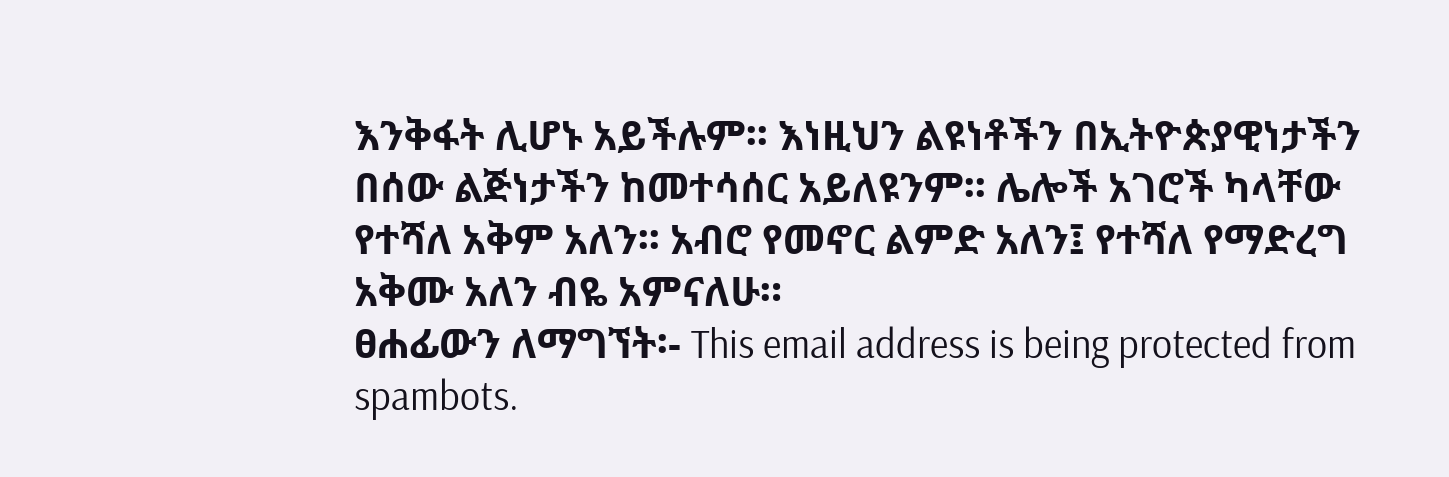እንቅፋት ሊሆኑ አይችሉም፡፡ እነዚህን ልዩነቶችን በኢትዮጵያዊነታችን በሰው ልጅነታችን ከመተሳሰር አይለዩንም፡፡ ሌሎች አገሮች ካላቸው የተሻለ አቅም አለን፡፡ አብሮ የመኖር ልምድ አለን፤ የተሻለ የማድረግ አቅሙ አለን ብዬ አምናለሁ።
ፀሐፊውን ለማግኘት፡- This email address is being protected from spambots.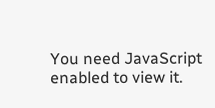You need JavaScript enabled to view it.